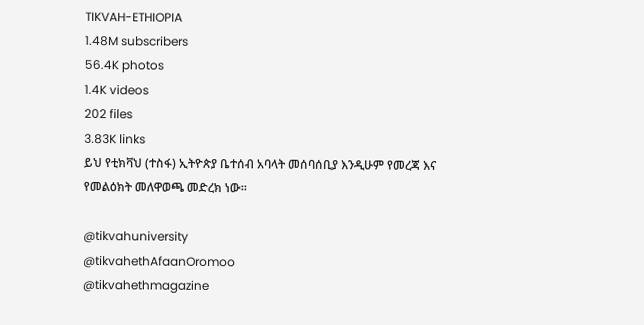TIKVAH-ETHIOPIA
1.48M subscribers
56.4K photos
1.4K videos
202 files
3.83K links
ይህ የቲክቫህ (ተስፋ) ኢትዮጵያ ቤተሰብ አባላት መሰባሰቢያ እንዲሁም የመረጃ እና የመልዕክት መለዋወጫ መድረክ ነው።

@tikvahuniversity
@tikvahethAfaanOromoo
@tikvahethmagazine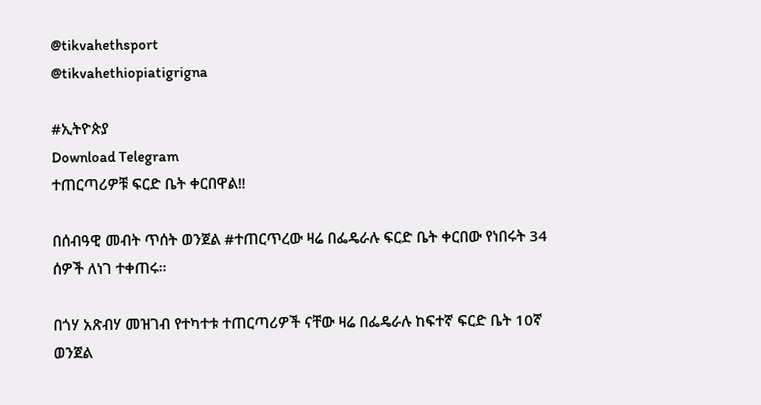@tikvahethsport
@tikvahethiopiatigrigna

#ኢትዮጵያ
Download Telegram
ተጠርጣሪዎቹ ፍርድ ቤት ቀርበዋል‼

በሰብዓዊ መብት ጥሰት ወንጀል #ተጠርጥረው ዛሬ በፌዴራሉ ፍርድ ቤት ቀርበው የነበሩት 34 ሰዎች ለነገ ተቀጠሩ።

በጎሃ አጽብሃ መዝገብ የተካተቱ ተጠርጣሪዎች ናቸው ዛሬ በፌዴራሉ ከፍተኛ ፍርድ ቤት 10ኛ ወንጀል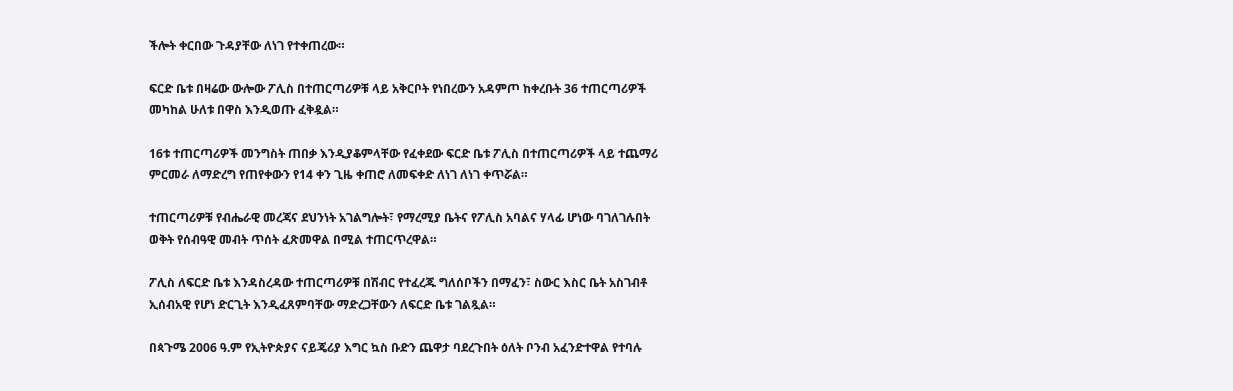ችሎት ቀርበው ጉዳያቸው ለነገ የተቀጠረው።

ፍርድ ቤቱ በዛሬው ውሎው ፖሊስ በተጠርጣሪዎቹ ላይ አቅርቦት የነበረውን አዳምጦ ከቀረቡት 36 ተጠርጣሪዎች መካከል ሁለቱ በዋስ እንዲወጡ ፈቅዷል።

16ቱ ተጠርጣሪዎች መንግስት ጠበቃ እንዲያቆምላቸው የፈቀደው ፍርድ ቤቱ ፖሊስ በተጠርጣሪዎች ላይ ተጨማሪ ምርመራ ለማድረግ የጠየቀውን የ14 ቀን ጊዜ ቀጠሮ ለመፍቀድ ለነገ ለነገ ቀጥሯል።

ተጠርጣሪዎቹ የብሔራዊ መረጃና ደህንነት አገልግሎት፣ የማረሚያ ቤትና የፖሊስ አባልና ሃላፊ ሆነው ባገለገሉበት ወቅት የሰብዓዊ መብት ጥሰት ፈጽመዋል በሚል ተጠርጥረዋል።

ፖሊስ ለፍርድ ቤቱ እንዳስረዳው ተጠርጣሪዎቹ በሽብር የተፈረጁ ግለሰቦችን በማፈን፣ ስውር እስር ቤት አስገብቶ ኢሰብአዊ የሆነ ድርጊት እንዲፈጸምባቸው ማድረጋቸውን ለፍርድ ቤቱ ገልጿል።

በጳጉሜ 2006 ዓ.ም የኢትዮጵያና ናይጄሪያ እግር ኳስ ቡድን ጨዋታ ባደረጉበት ዕለት ቦንብ አፈንድተዋል የተባሉ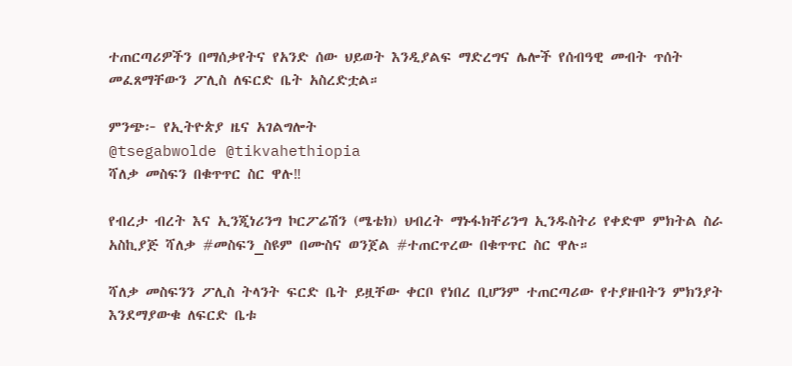ተጠርጣሪዎችን በማሰቃየትና የአንድ ሰው ህይወት እንዲያልፍ ማድረግና ሌሎች የሰብዓዊ መብት ጥሰት መፈጸማቸውን ፖሊስ ለፍርድ ቤት አስረድቷል።

ምንጭ፦ የኢትዮጵያ ዜና አገልግሎት
@tsegabwolde @tikvahethiopia
ሻለቃ መስፍን በቁጥጥር ስር ዋሉ‼

የብረታ ብረት እና ኢንጂነሪንግ ኮርፖሬሽን (ሜቴክ) ህብረት ማኑፋክቸሪንግ ኢንዱስትሪ የቀድሞ ምክትል ስራ አስኪያጅ ሻለቃ #መስፍን_ስዩም በሙስና ወንጀል #ተጠርጥረው በቁጥጥር ስር ዋሉ።

ሻለቃ መስፍንን ፖሊስ ትላንት ፍርድ ቤት ይዟቸው ቀርቦ የነበረ ቢሆንም ተጠርጣሪው የተያዙበትን ምክንያት እንደማያውቁ ለፍርድ ቤቱ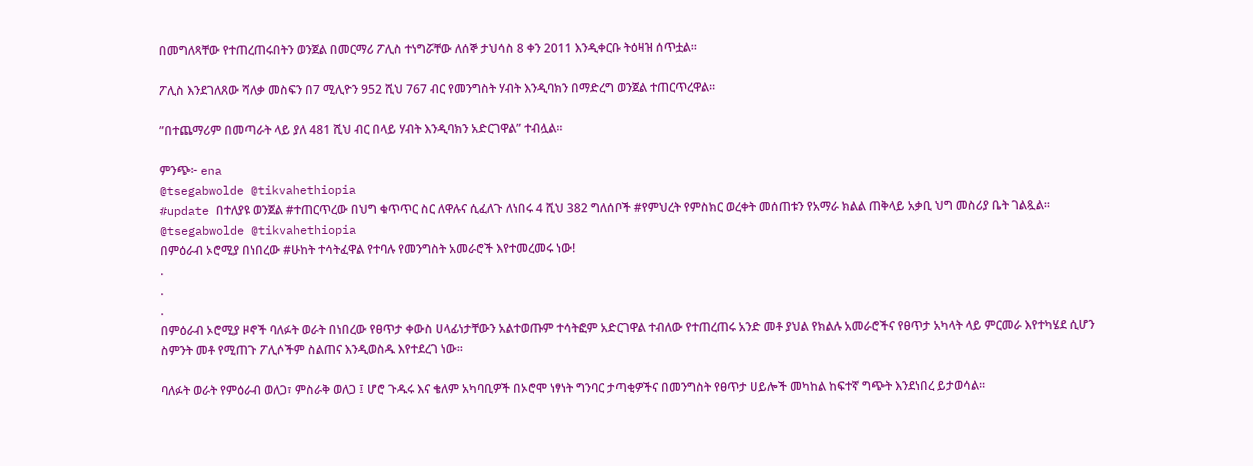በመግለጻቸው የተጠረጠሩበትን ወንጀል በመርማሪ ፖሊስ ተነግሯቸው ለሰኞ ታህሳስ 8 ቀን 2011 እንዲቀርቡ ትዕዛዝ ሰጥቷል።

ፖሊስ እንደገለጸው ሻለቃ መስፍን በ7 ሚሊዮን 952 ሺህ 767 ብር የመንግስት ሃብት እንዲባክን በማድረግ ወንጀል ተጠርጥረዋል።

”በተጨማሪም በመጣራት ላይ ያለ 481 ሺህ ብር በላይ ሃብት እንዲባክን አድርገዋል” ተብሏል።

ምንጭ፦ ena
@tsegabwolde @tikvahethiopia
#update በተለያዩ ወንጀል #ተጠርጥረው በህግ ቁጥጥር ስር ለዋሉና ሲፈለጉ ለነበሩ 4 ሺህ 382 ግለሰቦች #የምህረት የምስክር ወረቀት መሰጠቱን የአማራ ክልል ጠቅላይ አቃቢ ህግ መስሪያ ቤት ገልጿል።
@tsegabwolde @tikvahethiopia
በምዕራብ ኦሮሚያ በነበረው #ሁከት ተሳትፈዋል የተባሉ የመንግስት አመራሮች እየተመረመሩ ነው!
.
.
.
በምዕራብ ኦሮሚያ ዞኖች ባለፉት ወራት በነበረው የፀጥታ ቀውስ ሀላፊነታቸውን አልተወጡም ተሳትፎም አድርገዋል ተብለው የተጠረጠሩ አንድ መቶ ያህል የክልሉ አመራሮችና የፀጥታ አካላት ላይ ምርመራ እየተካሄደ ሲሆን ስምንት መቶ የሚጠጉ ፖሊሶችም ስልጠና እንዲወስዱ እየተደረገ ነው።

ባለፉት ወራት የምዕራብ ወለጋ፣ ምስራቅ ወለጋ ፤ ሆሮ ጉዱሩ እና ቄለም አካባቢዎች በኦሮሞ ነፃነት ግንባር ታጣቂዎችና በመንግስት የፀጥታ ሀይሎች መካከል ከፍተኛ ግጭት እንደነበረ ይታወሳል።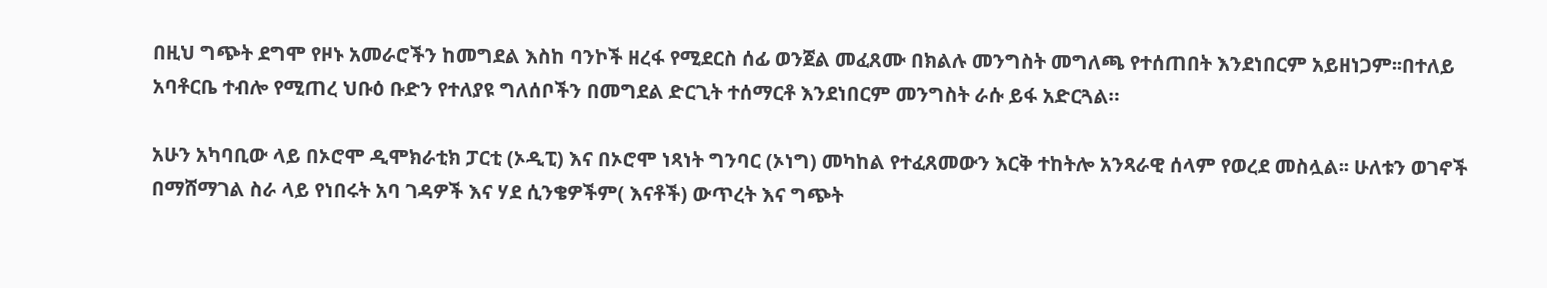በዚህ ግጭት ደግሞ የዞኑ አመራሮችን ከመግደል እስከ ባንኮች ዘረፋ የሚደርስ ሰፊ ወንጀል መፈጸሙ በክልሉ መንግስት መግለጫ የተሰጠበት እንደነበርም አይዘነጋም፡፡በተለይ አባቶርቤ ተብሎ የሚጠረ ህቡዕ ቡድን የተለያዩ ግለሰቦችን በመግደል ድርጊት ተሰማርቶ እንደነበርም መንግስት ራሱ ይፋ አድርጓል።

አሁን አካባቢው ላይ በኦሮሞ ዲሞክራቲክ ፓርቲ (ኦዲፒ) እና በኦሮሞ ነጻነት ግንባር (ኦነግ) መካከል የተፈጸመውን እርቅ ተከትሎ አንጻራዊ ሰላም የወረደ መስሏል፡፡ ሁለቱን ወገኖች በማሸማገል ስራ ላይ የነበሩት አባ ገዳዎች እና ሃደ ሲንቄዎችም( እናቶች) ውጥረት እና ግጭት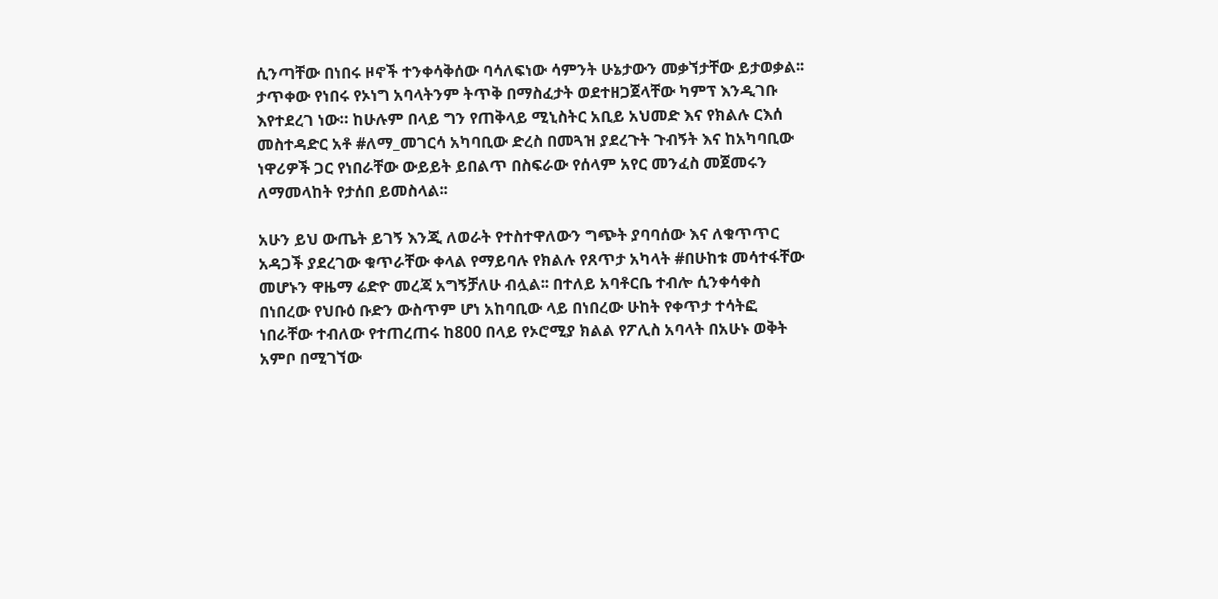ሲንጣቸው በነበሩ ዞኖች ተንቀሳቅሰው ባሳለፍነው ሳምንት ሁኔታውን መቃኘታቸው ይታወቃል፡፡ ታጥቀው የነበሩ የኦነግ አባላትንም ትጥቅ በማስፈታት ወደተዘጋጀላቸው ካምፕ እንዲገቡ እየተደረገ ነው። ከሁሉም በላይ ግን የጠቅላይ ሚኒስትር አቢይ አህመድ እና የክልሉ ርእሰ መስተዳድር አቶ #ለማ_መገርሳ አካባቢው ድረስ በመጓዝ ያደረጉት ጉብኝት እና ከአካባቢው ነዋሪዎች ጋር የነበራቸው ውይይት ይበልጥ በስፍራው የሰላም አየር መንፈስ መጀመሩን ለማመላከት የታሰበ ይመስላል፡፡

አሁን ይህ ውጤት ይገኝ እንጂ ለወራት የተስተዋለውን ግጭት ያባባሰው እና ለቁጥጥር አዳጋች ያደረገው ቁጥራቸው ቀላል የማይባሉ የክልሉ የጸጥታ አካላት #በሁከቱ መሳተፋቸው መሆኑን ዋዜማ ሬድዮ መረጃ አግኝቻለሁ ብሏል፡፡ በተለይ አባቶርቤ ተብሎ ሲንቀሳቀስ በነበረው የህቡዕ ቡድን ውስጥም ሆነ አከባቢው ላይ በነበረው ሁከት የቀጥታ ተሳትፎ ነበራቸው ተብለው የተጠረጠሩ ከ800 በላይ የኦሮሚያ ክልል የፖሊስ አባላት በአሁኑ ወቅት አምቦ በሚገኘው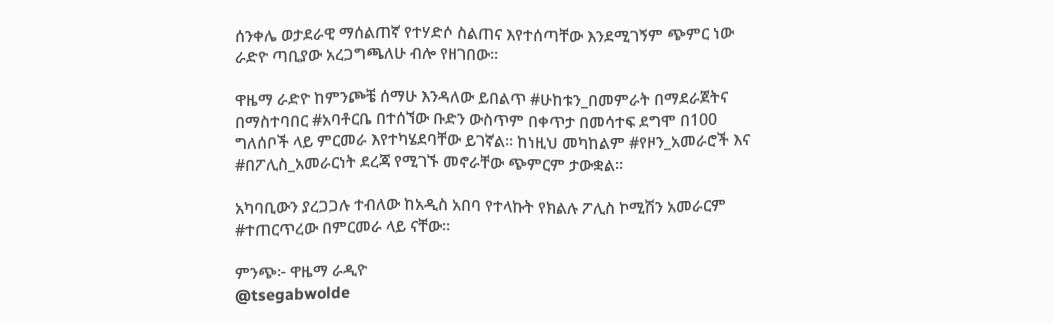ሰንቀሌ ወታደራዊ ማሰልጠኛ የተሃድሶ ስልጠና እየተሰጣቸው እንደሚገኝም ጭምር ነው ራድዮ ጣቢያው አረጋግጫለሁ ብሎ የዘገበው፡፡

ዋዜማ ራድዮ ከምንጮቼ ሰማሁ እንዳለው ይበልጥ #ሁከቱን_በመምራት በማደራጀትና በማስተባበር #አባቶርቤ በተሰኘው ቡድን ውስጥም በቀጥታ በመሳተፍ ደግሞ በ100 ግለሰቦች ላይ ምርመራ እየተካሄደባቸው ይገኛል፡፡ ከነዚህ መካከልም #የዞን_አመራሮች እና #በፖሊስ_አመራርነት ደረጃ የሚገኙ መኖራቸው ጭምርም ታውቋል፡፡

አካባቢውን ያረጋጋሉ ተብለው ከአዲስ አበባ የተላኩት የክልሉ ፖሊስ ኮሚሽን አመራርም #ተጠርጥረው በምርመራ ላይ ናቸው፡፡

ምንጭ፦ ዋዜማ ራዲዮ
@tsegabwolde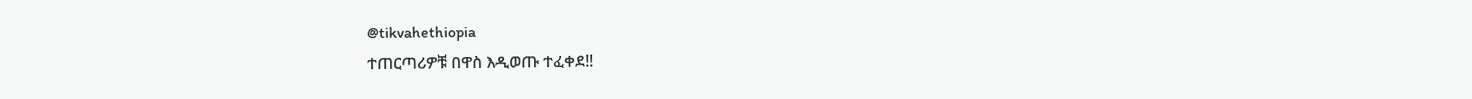@tikvahethiopia
ተጠርጣሪዎቹ በዋስ እዲወጡ ተፈቀደ‼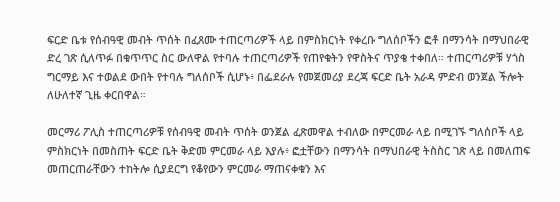ፍርድ ቤቱ የሰብዓዊ መብት ጥሰት በፈጸሙ ተጠርጣሪዎች ላይ በምስክርነት የቀረቡ ግለሰቦችን ፎቶ በማንሳት በማህበራዊ ድረ ገጽ ሲለጥፉ በቁጥጥር ስር ውለዋል የተባሉ ተጠርጣሪዎች የጠየቁትን የዋስትና ጥያቄ ተቀበለ። ተጠርጣሪዎቹ ሃጎስ ግርማይ እና ተወልደ ውበት የተባሉ ግለሰቦች ሲሆኑ፥ በፌደራሉ የመጀመሪያ ደረጃ ፍርድ ቤት አራዳ ምድብ ወንጀል ችሎት ለሁለተኛ ጊዜ ቀርበዋል።

መርማሪ ፖሊስ ተጠርጣሪዎቹ የሰብዓዊ መብት ጥሰት ወንጀል ፈጽመዋል ተብለው በምርመራ ላይ በሚገኙ ግለሰቦች ላይ ምስክርነት በመስጠት ፍርድ ቤት ቅድመ ምርመራ ላይ እያሉ፥ ፎቷቸውን በማንሳት በማህበራዊ ትስስር ገጽ ላይ በመለጠፍ መጠርጠራቸውን ተከትሎ ሲያደርግ የቆየውን ምርመራ ማጠናቀቁን እና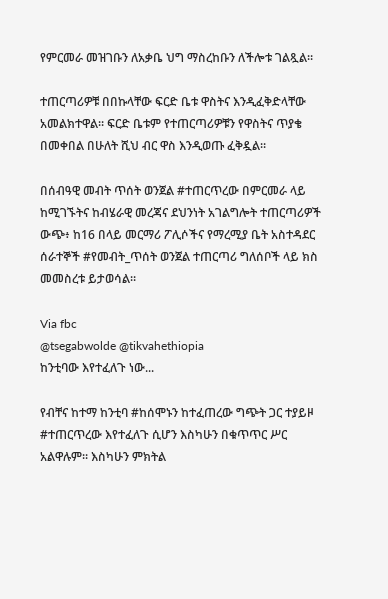የምርመራ መዝገቡን ለአቃቤ ህግ ማስረከቡን ለችሎቱ ገልጿል።

ተጠርጣሪዎቹ በበኩላቸው ፍርድ ቤቱ ዋስትና እንዲፈቅድላቸው አመልክተዋል። ፍርድ ቤቱም የተጠርጣሪዎቹን የዋስትና ጥያቄ በመቀበል በሁለት ሺህ ብር ዋስ እንዲወጡ ፈቅዷል።

በሰብዓዊ መብት ጥሰት ወንጀል #ተጠርጥረው በምርመራ ላይ ከሚገኙትና ከብሄራዊ መረጃና ደህንነት አገልግሎት ተጠርጣሪዎች ውጭ፥ ከ16 በላይ መርማሪ ፖሊሶችና የማረሚያ ቤት አስተዳደር ሰራተኞች #የመብት_ጥሰት ወንጀል ተጠርጣሪ ግለሰቦች ላይ ክስ መመስረቱ ይታወሳል።

Via fbc
@tsegabwolde @tikvahethiopia
ከንቲባው እየተፈለጉ ነው...

የብቸና ከተማ ከንቲባ #ከሰሞኑን ከተፈጠረው ግጭት ጋር ተያይዞ #ተጠርጥረው እየተፈለጉ ሲሆን እስካሁን በቁጥጥር ሥር አልዋሉም። እስካሁን ምክትል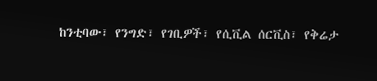ከንቲባው፣ የንግድ፣ የገቢዎች፣ የሲቪል ሰርቪስ፣ የቅሬታ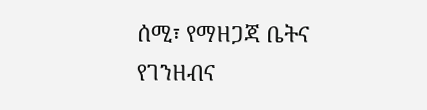ሰሚ፣ የማዘጋጃ ቤትና የገንዘብና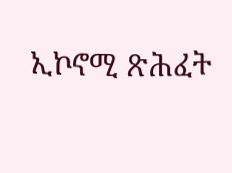ኢኮኖሚ ጽሕፈት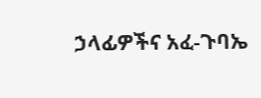ኃላፊዎችና አፈ-ጉባኤ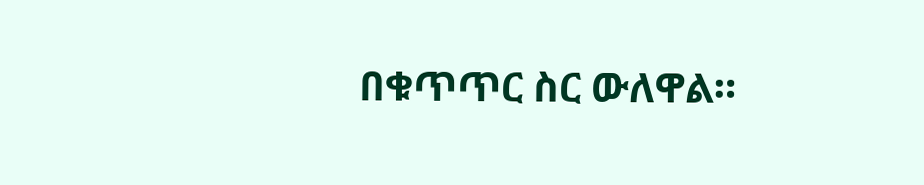በቁጥጥር ስር ውለዋል።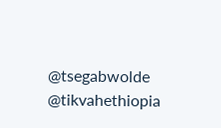@tsegabwolde @tikvahethiopia